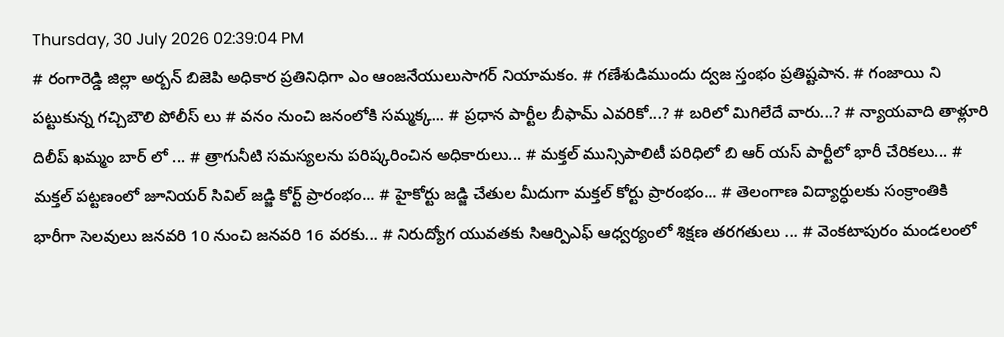Thursday, 30 July 2026 02:39:04 PM
# రంగారెడ్డి జిల్లా అర్బన్ బిజెపి అధికార ప్రతినిధిగా ఎం ఆంజనేయులుసాగర్ నియామకం. # గణేశుడిముందు ద్వజ స్తంభం ప్రతిష్టపాన. # గంజాయి ని పట్టుకున్న గచ్చిబౌలి పోలీస్ లు # వనం నుంచి జనంలోకి సమ్మక్క... # ప్రధాన పార్టీల బీఫామ్ ఎవరికో...? # బరిలో మిగిలేదే వారు...? # న్యాయవాది తాళ్లూరి దిలీప్ ఖమ్మం బార్ లో ... # త్రాగునీటి సమస్యలను పరిష్కరించిన అధికారులు... # మక్తల్ మున్సిపాలిటీ పరిధిలో బి ఆర్ యస్ పార్టీలో భారీ చేరికలు... # మక్తల్ పట్టణంలో జూనియర్ సివిల్ జడ్జి కోర్ట్ ప్రారంభం... # హైకోర్టు జడ్జి చేతుల మీదుగా మక్తల్ కోర్టు ప్రారంభం... # తెలంగాణ విద్యార్ధులకు సంక్రాంతికి భారీగా సెలవులు జనవరి 10 నుంచి జనవరి 16 వరకు... # నిరుద్యోగ యువతకు సిఆర్పిఎఫ్ ఆధ్వర్యంలో శిక్షణ తరగతులు ... # వెంకటాపురం మండలంలో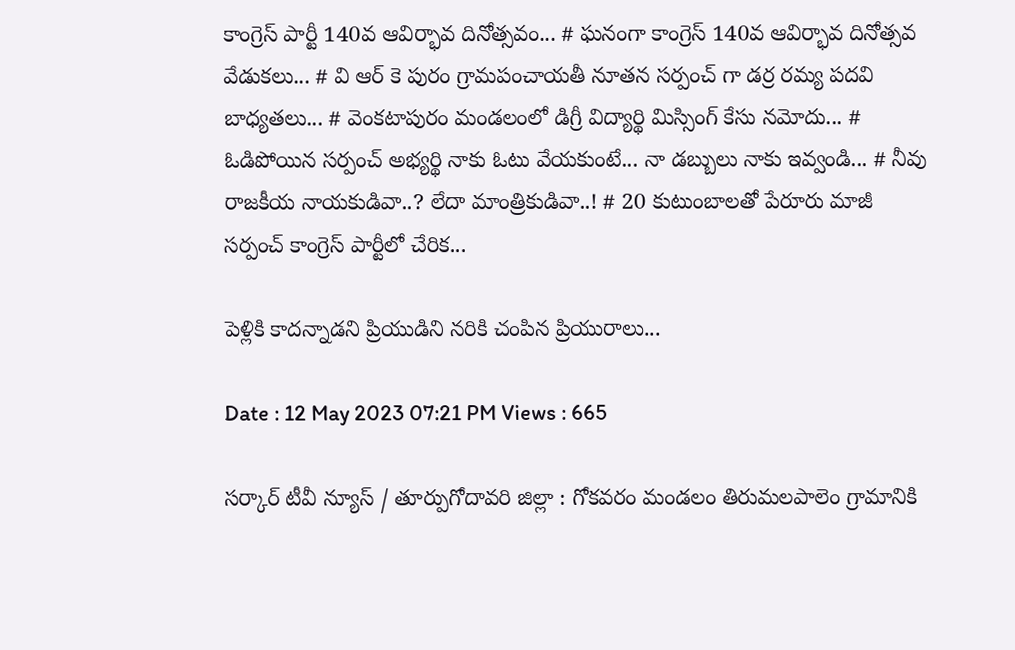కాంగ్రెస్ పార్టీ 140వ ఆవిర్భావ దినోత్సవం... # ఘనంగా కాంగ్రెస్ 140వ ఆవిర్భావ దినోత్సవ వేడుకలు... # వి ఆర్ కె పురం గ్రామపంచాయతీ నూతన సర్పంచ్ గా డర్ర రమ్య పదవి బాధ్యతలు... # వెంకటాపురం మండలంలో డిగ్రీ విద్యార్థి మిస్సింగ్ కేసు నమోదు... # ఓడిపోయిన సర్పంచ్ అభ్యర్థి నాకు ఓటు వేయకుంటే... నా డబ్బులు నాకు ఇవ్వండి... # నీవు రాజకీయ నాయకుడివా..? లేదా మాంత్రికుడివా..! # 20 కుటుంబాలతో పేరూరు మాజీ సర్పంచ్ కాంగ్రెస్ పార్టీలో చేరిక...

పెళ్లికి కాదన్నాడని ప్రియుడిని నరికి చంపిన ప్రియురాలు...

Date : 12 May 2023 07:21 PM Views : 665

సర్కార్ టీవీ న్యూస్ / తూర్పుగోదావరి జిల్లా : గోకవరం మండలం తిరుమలపాలెం గ్రామానికి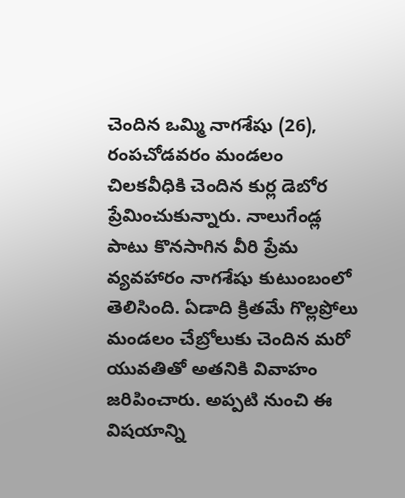చెందిన ఒమ్మి నాగశేషు (26), రంపచోడవరం మండలం చిలకవీధికి చెందిన కుర్ల డెబోర ప్రేమించుకున్నారు. నాలుగేండ్ల పాటు కొనసాగిన వీరి ప్రేమ వ్యవహారం నాగశేషు కుటుంబంలో తెలిసింది. ఏడాది క్రితమే గొల్లప్రోలు మండలం చేబ్రోలుకు చెందిన మరో యువతితో అతనికి వివాహం జరిపించారు. అప్పటి నుంచి ఈ విషయాన్ని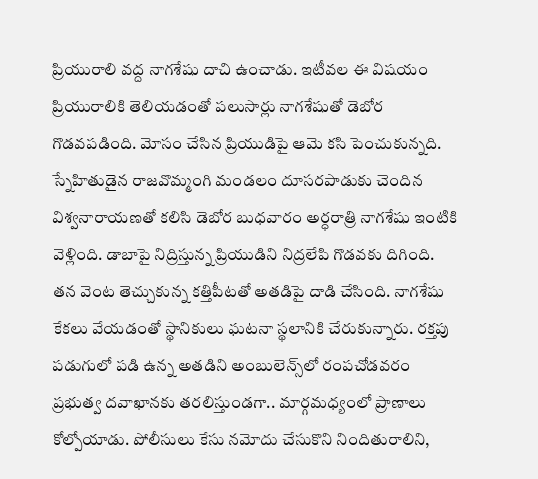ప్రియురాలి వద్ద నాగశేషు దాచి ఉంచాడు. ఇటీవల ఈ విషయం ప్రియురాలికి తెలియడంతో పలుసార్లు నాగశేషుతో డెబోర గొడవపడింది. మోసం చేసిన ప్రియుడిపై ఆమె కసి పెంచుకున్నది. స్నేహితుడైన రాజవొమ్మంగి మండలం దూసరపాడుకు చెందిన విశ్వనారాయణతో కలిసి డెబోర బుధవారం అర్ధరాత్రి నాగశేషు ఇంటికి వెళ్లింది. డాబాపై నిద్రిస్తున్న ప్రియుడిని నిద్రలేపి గొడవకు దిగింది. తన వెంట తెచ్చుకున్న కత్తిపీటతో అతడిపై దాడి చేసింది. నాగశేషు కేకలు వేయడంతో స్థానికులు ఘటనా స్థలానికి చేరుకున్నారు. రక్తపు పడుగులో పడి ఉన్న అతడిని అంబులెన్స్‌లో రంపచోడవరం ప్రభుత్వ దవాఖానకు తరలిస్తుండగా.. మార్గమధ్యంలో ప్రాణాలు కోల్పోయాడు. పోలీసులు కేసు నమోదు చేసుకొని నిందితురాలిని,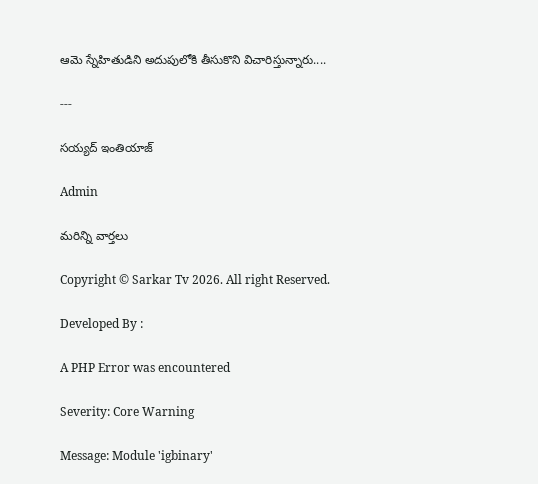ఆమె స్నేహితుడిని అదుపులోకి తీసుకొని విచారిస్తున్నారు....

---

సయ్యద్ ఇంతియాజ్

Admin

మరిన్ని వార్తలు

Copyright © Sarkar Tv 2026. All right Reserved.

Developed By :

A PHP Error was encountered

Severity: Core Warning

Message: Module 'igbinary'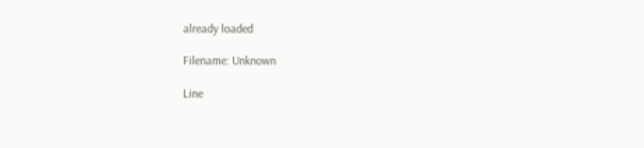already loaded

Filename: Unknown

Line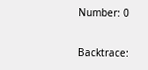Number: 0

Backtrace: